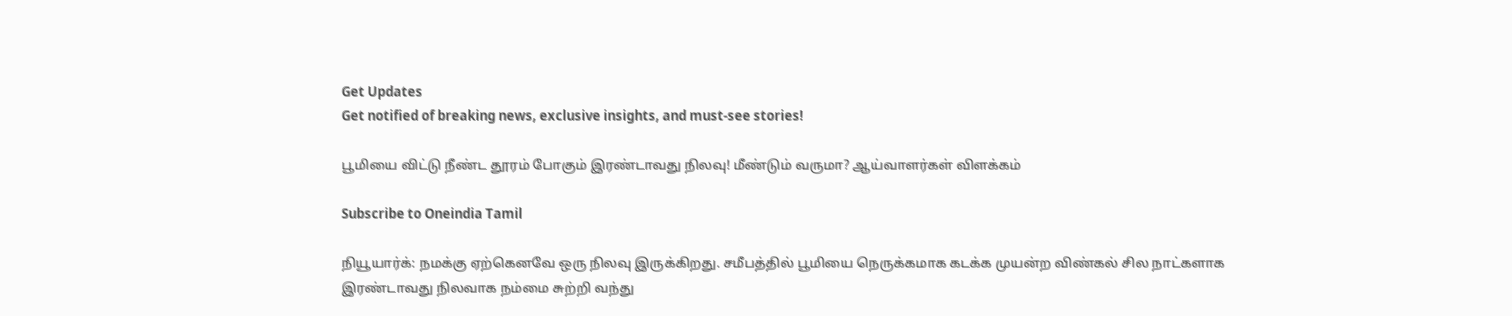Get Updates
Get notified of breaking news, exclusive insights, and must-see stories!

பூமியை விட்டு நீண்ட தூரம் போகும் இரண்டாவது நிலவு! மீண்டும் வருமா? ஆய்வாளர்கள் விளக்கம்

Subscribe to Oneindia Tamil

நியூயார்க்: நமக்கு ஏற்கெனவே ஒரு நிலவு இருக்கிறது. சமீபத்தில் பூமியை நெருக்கமாக கடக்க முயன்ற விண்கல் சில நாட்களாக இரண்டாவது நிலவாக நம்மை சுற்றி வந்து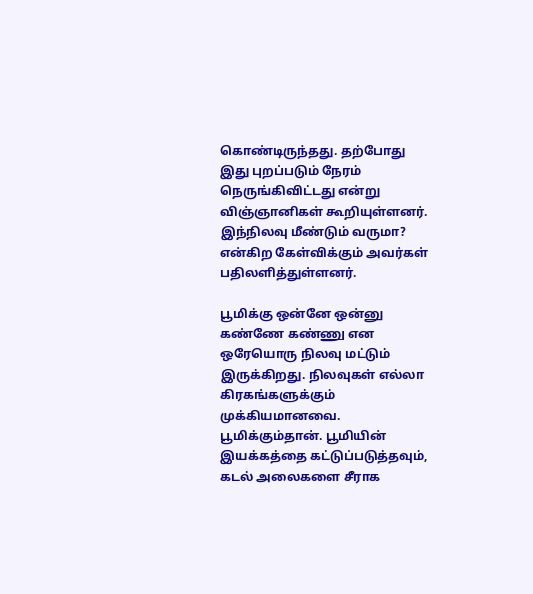கொண்டிருந்தது. தற்போது இது புறப்படும் நேரம் நெருங்கிவிட்டது என்று விஞ்ஞானிகள் கூறியுள்ளனர். இந்நிலவு மீண்டும் வருமா? என்கிற கேள்விக்கும் அவர்கள் பதிலளித்துள்ளனர்.

பூமிக்கு ஒன்னே ஒன்னு கண்ணே கண்ணு என ஒரேயொரு நிலவு மட்டும் இருக்கிறது. நிலவுகள் எல்லா கிரகங்களுக்கும் முக்கியமானவை. பூமிக்கும்தான். பூமியின் இயக்கத்தை கட்டுப்படுத்தவும், கடல் அலைகளை சீராக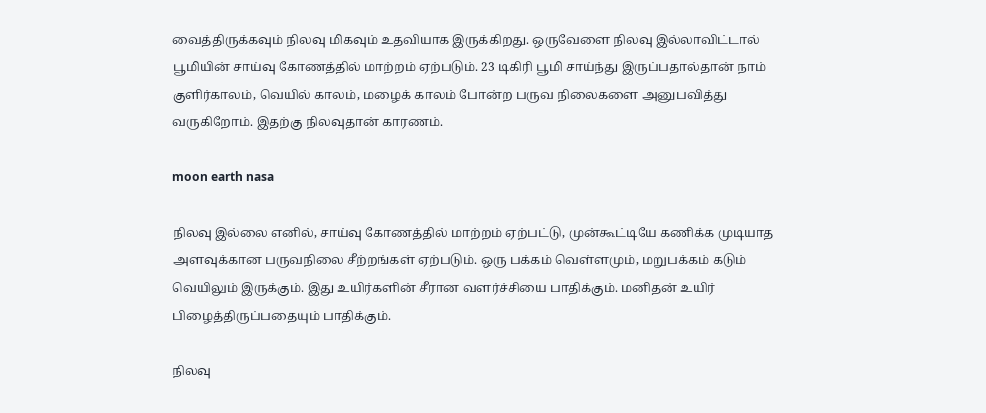வைத்திருக்கவும் நிலவு மிகவும் உதவியாக இருக்கிறது. ஒருவேளை நிலவு இல்லாவிட்டால் பூமியின் சாய்வு கோணத்தில் மாற்றம் ஏற்படும். 23 டிகிரி பூமி சாய்ந்து இருப்பதால்தான் நாம் குளிர்காலம், வெயில் காலம், மழைக் காலம் போன்ற பருவ நிலைகளை அனுபவித்து வருகிறோம். இதற்கு நிலவுதான் காரணம்.

moon earth nasa

நிலவு இல்லை எனில், சாய்வு கோணத்தில் மாற்றம் ஏற்பட்டு, முன்கூட்டியே கணிக்க முடியாத அளவுக்கான பருவநிலை சீற்றங்கள் ஏற்படும். ஒரு பக்கம் வெள்ளமும், மறுபக்கம் கடும் வெயிலும் இருக்கும். இது உயிர்களின் சீரான வளர்ச்சியை பாதிக்கும். மனிதன் உயிர் பிழைத்திருப்பதையும் பாதிக்கும்.

நிலவு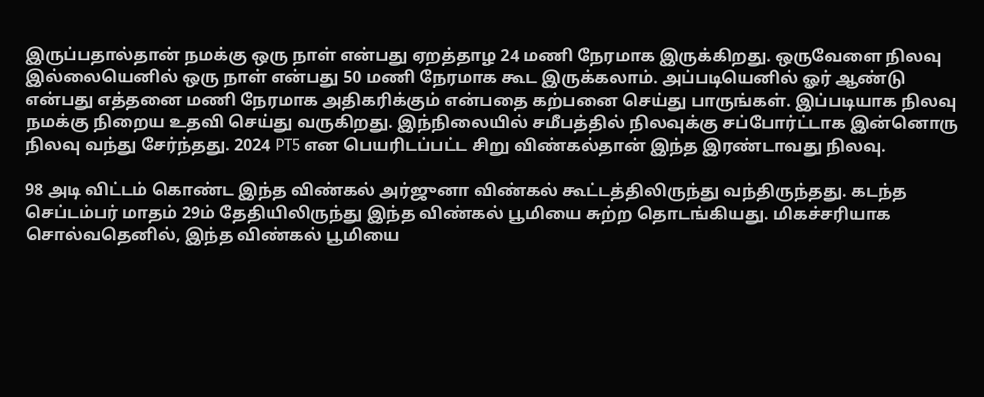இருப்பதால்தான் நமக்கு ஒரு நாள் என்பது ஏறத்தாழ 24 மணி நேரமாக இருக்கிறது. ஒருவேளை நிலவு இல்லையெனில் ஒரு நாள் என்பது 50 மணி நேரமாக கூட இருக்கலாம். அப்படியெனில் ஓர் ஆண்டு என்பது எத்தனை மணி நேரமாக அதிகரிக்கும் என்பதை கற்பனை செய்து பாருங்கள். இப்படியாக நிலவு நமக்கு நிறைய உதவி செய்து வருகிறது. இந்நிலையில் சமீபத்தில் நிலவுக்கு சப்போர்ட்டாக இன்னொரு நிலவு வந்து சேர்ந்தது. 2024 PT5 என பெயரிடப்பட்ட சிறு விண்கல்தான் இந்த இரண்டாவது நிலவு.

98 அடி விட்டம் கொண்ட இந்த விண்கல் அர்ஜுனா விண்கல் கூட்டத்திலிருந்து வந்திருந்தது. கடந்த செப்டம்பர் மாதம் 29ம் தேதியிலிருந்து இந்த விண்கல் பூமியை சுற்ற தொடங்கியது. மிகச்சரியாக சொல்வதெனில், இந்த விண்கல் பூமியை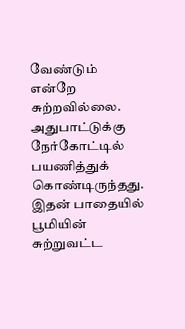வேண்டும் என்றே சுற்றவில்லை. அதுபாட்டுக்கு நேர்கோட்டில் பயணித்துக் கொண்டிருந்தது. இதன் பாதையில் பூமியின் சுற்றுவட்ட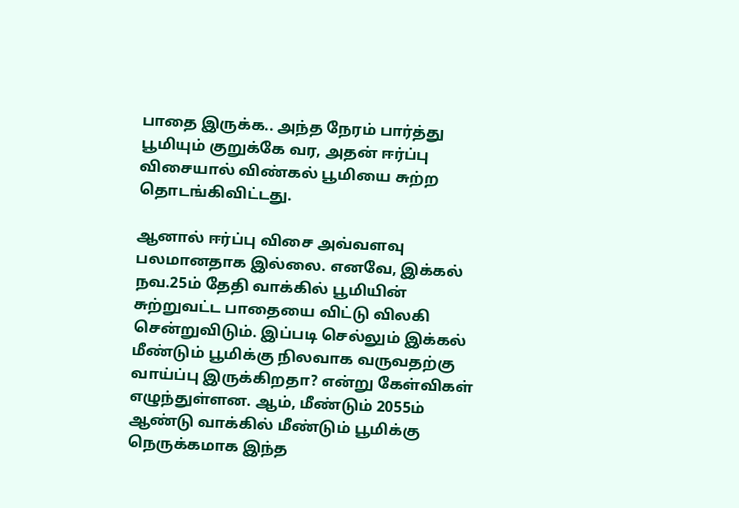பாதை இருக்க.. அந்த நேரம் பார்த்து பூமியும் குறுக்கே வர, அதன் ஈர்ப்பு விசையால் விண்கல் பூமியை சுற்ற தொடங்கிவிட்டது.

ஆனால் ஈர்ப்பு விசை அவ்வளவு பலமானதாக இல்லை. எனவே, இக்கல் நவ.25ம் தேதி வாக்கில் பூமியின் சுற்றுவட்ட பாதையை விட்டு விலகி சென்றுவிடும். இப்படி செல்லும் இக்கல் மீண்டும் பூமிக்கு நிலவாக வருவதற்கு வாய்ப்பு இருக்கிறதா? என்று கேள்விகள் எழுந்துள்ளன. ஆம், மீண்டும் 2055ம் ஆண்டு வாக்கில் மீண்டும் பூமிக்கு நெருக்கமாக இந்த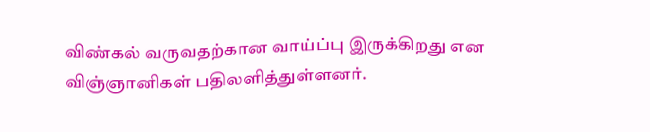விண்கல் வருவதற்கான வாய்ப்பு இருக்கிறது என விஞ்ஞானிகள் பதிலளித்துள்ளனர்.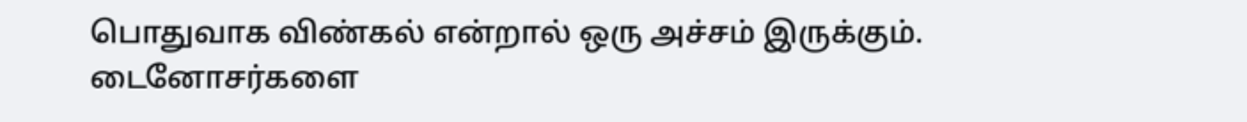பொதுவாக விண்கல் என்றால் ஒரு அச்சம் இருக்கும். டைனோசர்களை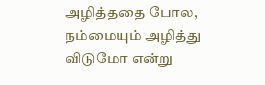அழித்ததை போல, நம்மையும் அழித்து விடுமோ என்று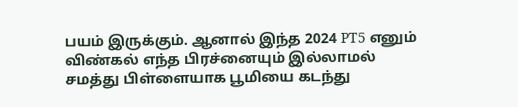பயம் இருக்கும். ஆனால் இந்த 2024 PT5 எனும் விண்கல் எந்த பிரச்னையும் இல்லாமல் சமத்து பிள்ளையாக பூமியை கடந்து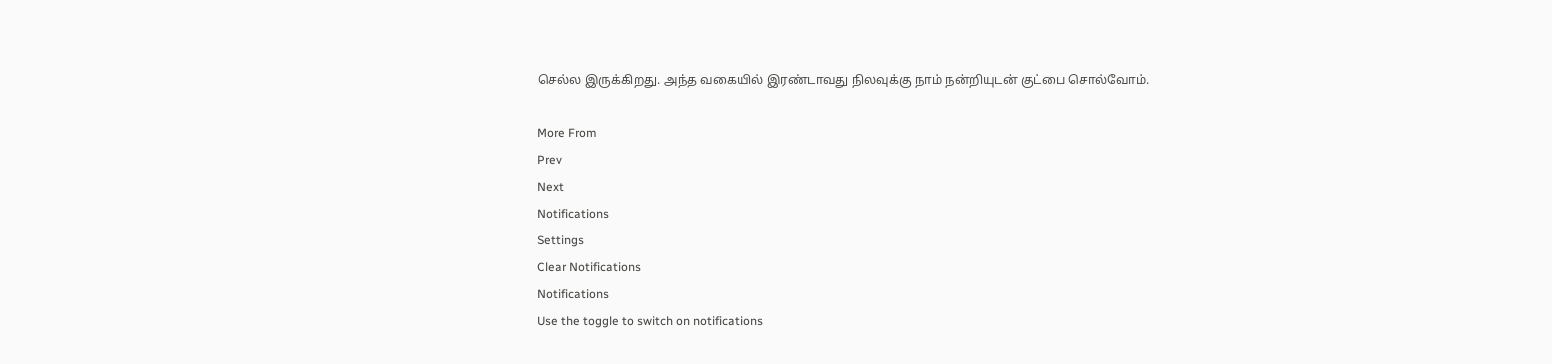செல்ல இருக்கிறது. அந்த வகையில் இரண்டாவது நிலவுக்கு நாம் நன்றியுடன் குட்பை சொல்வோம்.

More From
Prev
Next
Notifications
Settings
Clear Notifications
Notifications
Use the toggle to switch on notifications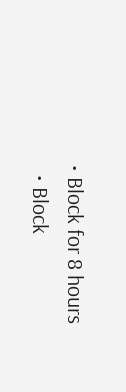• Block for 8 hours
  • Block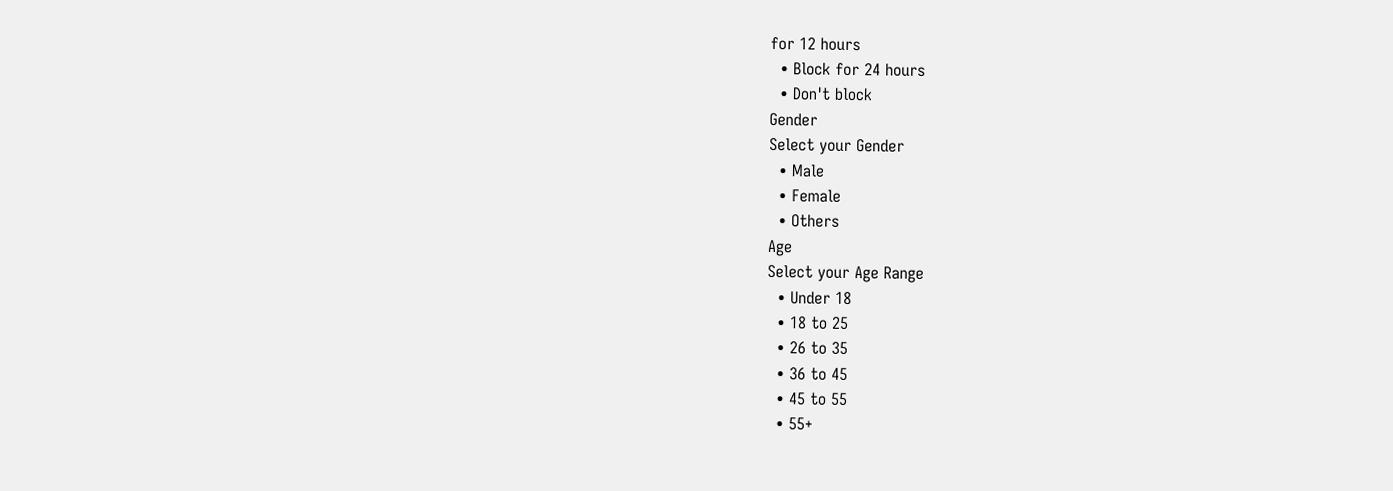for 12 hours
  • Block for 24 hours
  • Don't block
Gender
Select your Gender
  • Male
  • Female
  • Others
Age
Select your Age Range
  • Under 18
  • 18 to 25
  • 26 to 35
  • 36 to 45
  • 45 to 55
  • 55+